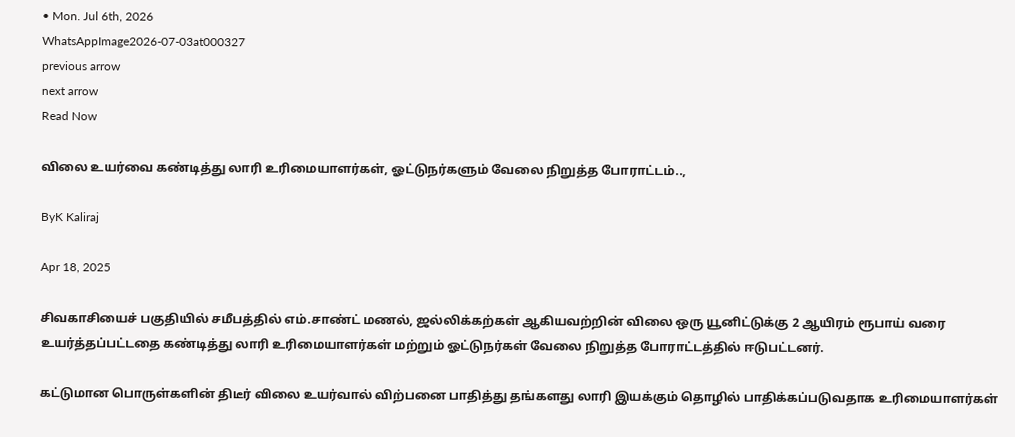• Mon. Jul 6th, 2026
WhatsAppImage2026-07-03at000327
previous arrow
next arrow
Read Now

விலை உயர்வை கண்டித்து லாரி உரிமையாளர்கள், ஓட்டுநர்களும் வேலை நிறுத்த போராட்டம்..,

ByK Kaliraj

Apr 18, 2025

சிவகாசியைச் பகுதியில் சமீபத்தில் எம்.சாண்ட் மணல், ஜல்லிக்கற்கள் ஆகியவற்றின் விலை ஒரு யூனிட்டுக்கு 2 ஆயிரம் ரூபாய் வரை உயர்த்தப்பட்டதை கண்டித்து லாரி உரிமையாளர்கள் மற்றும் ஓட்டுநர்கள் வேலை நிறுத்த போராட்டத்தில் ஈடுபட்டனர்.

கட்டுமான பொருள்களின் திடீர் விலை உயர்வால் விற்பனை பாதித்து தங்களது லாரி இயக்கும் தொழில் பாதிக்கப்படுவதாக உரிமையாளர்கள்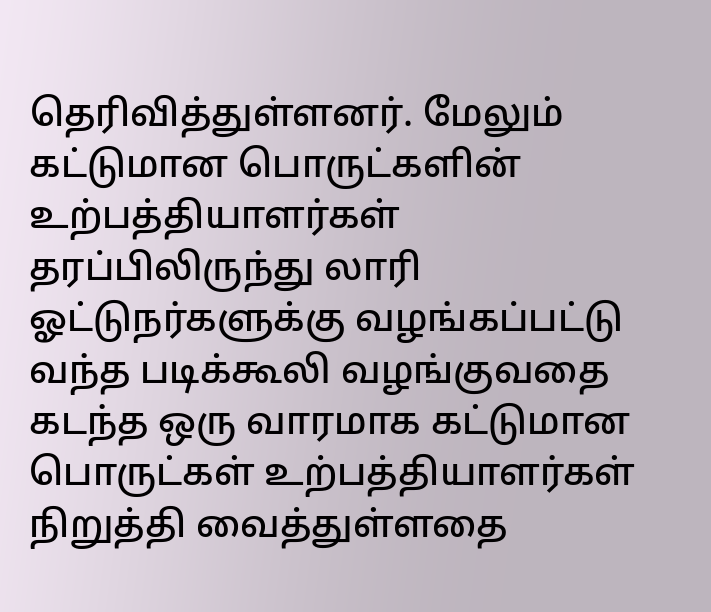தெரிவித்துள்ளனர். மேலும் கட்டுமான பொருட்களின் உற்பத்தியாளர்கள் தரப்பிலிருந்து லாரி ஓட்டுநர்களுக்கு வழங்கப்பட்டு வந்த படிக்கூலி வழங்குவதை கடந்த ஒரு வாரமாக கட்டுமான பொருட்கள் உற்பத்தியாளர்கள் நிறுத்தி வைத்துள்ளதை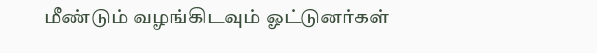மீண்டும் வழங்கிடவும் ஓட்டுனர்கள்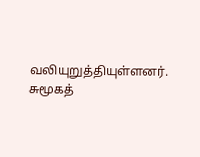வலியுறுத்தியுள்ளனர். சுமூகத்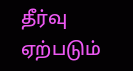தீர்வு ஏற்படும்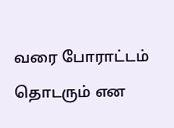வரை போராட்டம் தொடரும் என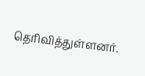தெரிவித்துள்ளனர்.